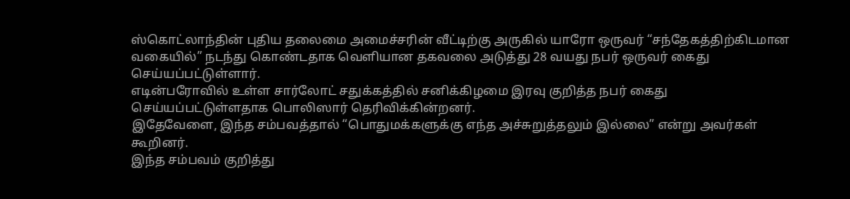ஸ்கொட்லாந்தின் புதிய தலைமை அமைச்சரின் வீட்டிற்கு அருகில் யாரோ ஒருவர் “சந்தேகத்திற்கிடமான வகையில்” நடந்து கொண்டதாக வெளியான தகவலை அடுத்து 28 வயது நபர் ஒருவர் கைது செய்யப்பட்டுள்ளார்.
எடின்பரோவில் உள்ள சார்லோட் சதுக்கத்தில் சனிக்கிழமை இரவு குறித்த நபர் கைது செய்யப்பட்டுள்ளதாக பொலிஸார் தெரிவிக்கின்றனர்.
இதேவேளை, இந்த சம்பவத்தால் “பொதுமக்களுக்கு எந்த அச்சுறுத்தலும் இல்லை” என்று அவர்கள் கூறினர்.
இந்த சம்பவம் குறித்து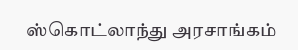ஸ்கொட்லாந்து அரசாங்கம்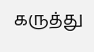கருத்து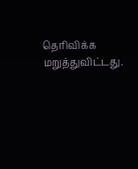தெரிவிக்க மறுத்துவிட்டது.